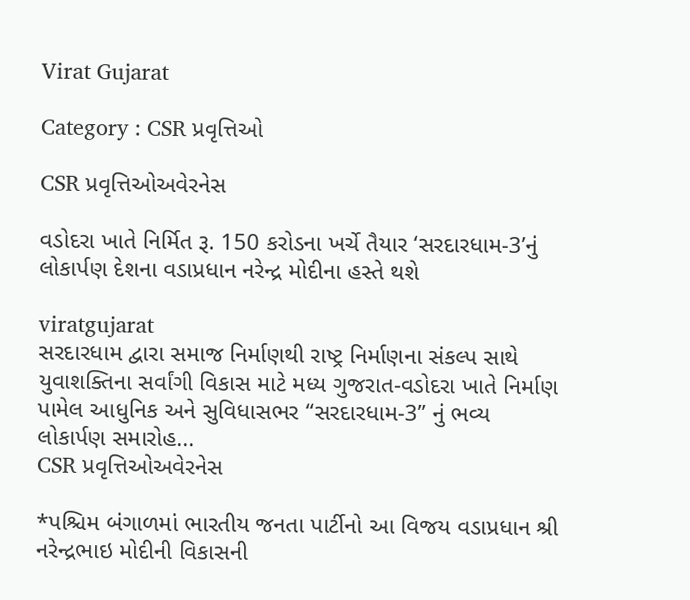Virat Gujarat

Category : CSR પ્રવૃત્તિઓ

CSR પ્રવૃત્તિઓઅવેરનેસ

વડોદરા ખાતે નિર્મિત રૂ. 150 કરોડના ખર્ચે તૈયાર ‘સરદારધામ-3’નું લોકાર્પણ દેશના વડાપ્રધાન નરેન્દ્ર મોદીના હસ્તે થશે

viratgujarat
સરદારધામ દ્વારા સમાજ નિર્માણથી રાષ્ટ્ર નિર્માણના સંકલ્પ સાથે યુવાશક્તિના સર્વાંગી વિકાસ માટે મધ્ય ગુજરાત-વડોદરા ખાતે નિર્માણ પામેલ આધુનિક અને સુવિધાસભર “સરદારધામ-3” નું ભવ્ય લોકાર્પણ સમારોહ...
CSR પ્રવૃત્તિઓઅવેરનેસ

*પશ્ચિમ બંગાળમાં ભારતીય જનતા પાર્ટીનો આ વિજય વડાપ્રધાન શ્રી નરેન્દ્રભાઇ મોદીની વિકાસની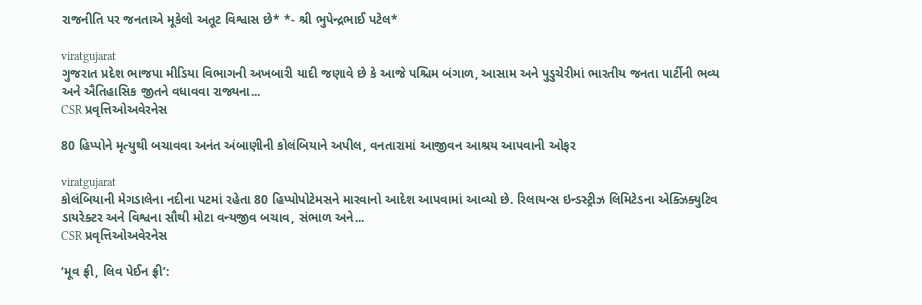રાજનીતિ પર જનતાએ મૂકેલો અતૂટ વિશ્વાસ છે* *- શ્રી ભુપેન્દ્રભાઈ પટેલ*

viratgujarat
ગુજરાત પ્રદેશ ભાજપા મીડિયા વિભાગની અખબારી યાદી જણાવે છે કે આજે પશ્ચિમ બંગાળ, આસામ અને પુડુચેરીમાં ભારતીય જનતા પાર્ટીની ભવ્ય અને ઐતિહાસિક જીતને વધાવવા રાજ્યના...
CSR પ્રવૃત્તિઓઅવેરનેસ

80 હિપ્પોને મૃત્યુથી બચાવવા અનંત અંબાણીની કોલંબિયાને અપીલ, વનતારામાં આજીવન આશ્રય આપવાની ઓફર

viratgujarat
કોલંબિયાની મેગડાલેના નદીના પટમાં રહેતા 80 હિપ્પોપોટેમસને મારવાનો આદેશ આપવામાં આવ્યો છે. રિલાયન્સ ઇન્ડસ્ટ્રીઝ લિમિટેડના એક્ઝિક્યુટિવ ડાયરેક્ટર અને વિશ્વના સૌથી મોટા વન્યજીવ બચાવ, સંભાળ અને...
CSR પ્રવૃત્તિઓઅવેરનેસ

‘મૂવ ફ્રી, લિવ પેઈન ફ્રી’: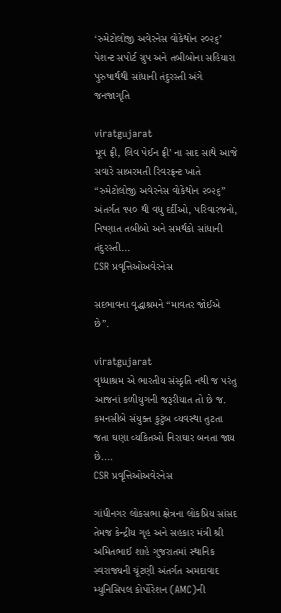‘રુમેટોલોજી અવેરનેસ વોકેથોન ૨૦૨૬’ પેશન્ટ સપોર્ટ ગ્રુપ અને તબીબોના સહિયારા પુરુષાર્થથી સાંધાની તંદુરસ્તી અંગે જનજાગૃતિ

viratgujarat
મૂવ ફ્રી, લિવ પેઈન ફ્રી’ ના સાદ સાથે આજે સવારે સાબરમતી રિવરફ્રન્ટ ખાતે “રુમેટોલોજી અવેરનેસ વોકેથોન ૨૦૨૬” અંતર્ગત ૧૫૦ થી વધુ દર્દીઓ, પરિવારજનો, નિષ્ણાત તબીબો અને સમર્થકો સાંધાની તંદુરસ્તી...
CSR પ્રવૃત્તિઓઅવેરનેસ

સદભાવના વૃદ્ધાશ્રમને “માવતર જોઈએ છે”.

viratgujarat
વૃધ્ધાશ્રમ એ ભારતીય સંસ્કૃતિ નથી જ પરંતુ આજનાં કળીયુગની જરૂરીયાત તો છે જ. કમનસીબે સંયુક્ત કુટુંબ વ્યવસ્થા તુટતા જતા ઘણા વ્યકિતઓ નિરાઘાર બનતા જાય છે....
CSR પ્રવૃત્તિઓઅવેરનેસ

ગાંધીનગર લોકસભા ક્ષેત્રના લોકપ્રિય સાંસદ તેમજ કેન્દ્રીય ગૃહ અને સહકાર મંત્રી શ્રી અમિતભાઈ શાહે ગુજરાતમાં સ્થાનિક સ્વરાજ્યની ચૂંટણી અંતર્ગત અમદાવાદ મ્યુનિસિપલ કોર્પોરેશન (AMC)ની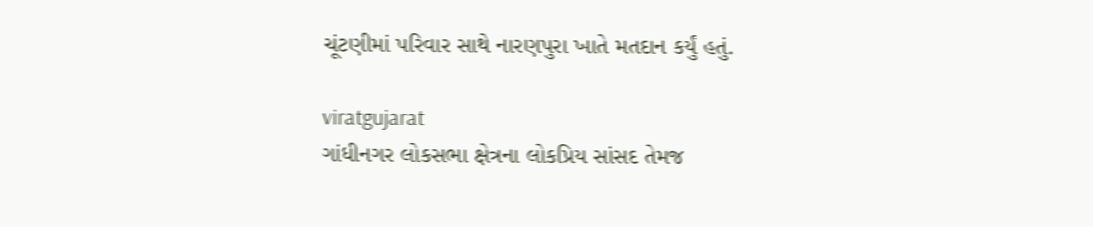ચૂંટણીમાં પરિવાર સાથે નારણપુરા ખાતે મતદાન કર્યું હતું.

viratgujarat
ગાંધીનગર લોકસભા ક્ષેત્રના લોકપ્રિય સાંસદ તેમજ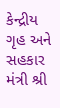કેન્દ્રીય ગૃહ અને સહકાર મંત્રી શ્રી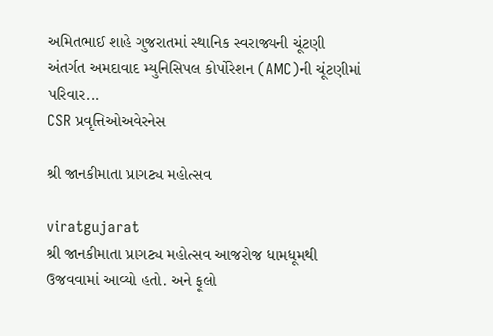અમિતભાઈ શાહે ગુજરાતમાં સ્થાનિક સ્વરાજ્યની ચૂંટણી અંતર્ગત અમદાવાદ મ્યુનિસિપલ કોર્પોરેશન (AMC)ની ચૂંટણીમાં પરિવાર...
CSR પ્રવૃત્તિઓઅવેરનેસ

શ્રી જાનકીમાતા પ્રાગટ્ય મહોત્સવ

viratgujarat
શ્રી જાનકીમાતા પ્રાગટ્ય મહોત્સવ આજરોજ ધામધૂમથી ઉજવવામાં આવ્યો હતો. અને ફૂલો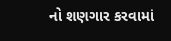નો શણગાર કરવામાં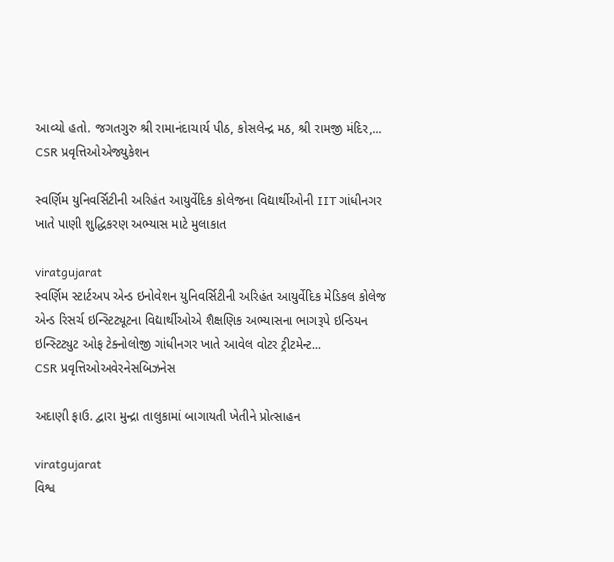આવ્યો હતો. જગતગુરુ શ્રી રામાનંદાચાર્ય પીઠ, કોસલેન્દ્ર મઠ, શ્રી રામજી મંદિર,...
CSR પ્રવૃત્તિઓએજ્યુકેશન

સ્વર્ણિમ યુનિવર્સિટીની અરિહંત આયુર્વેદિક કોલેજના વિદ્યાર્થીઓની IIT ગાંધીનગર ખાતે પાણી શુદ્ધિકરણ અભ્યાસ માટે મુલાકાત

viratgujarat
સ્વર્ણિમ સ્ટાર્ટઅપ એન્ડ ઇનોવેશન યુનિવર્સિટીની અરિહંત આયુર્વેદિક મેડિકલ કોલેજ એન્ડ રિસર્ચ ઇન્સ્ટિટ્યૂટના વિદ્યાર્થીઓએ શૈક્ષણિક અભ્યાસના ભાગરૂપે ઇન્ડિયન ઇન્સ્ટિટ્યુટ ઓફ ટેક્નોલોજી ગાંધીનગર ખાતે આવેલ વોટર ટ્રીટમેન્ટ...
CSR પ્રવૃત્તિઓઅવેરનેસબિઝનેસ

અદાણી ફાઉ. દ્વારા મુન્દ્રા તાલુકામાં બાગાયતી ખેતીને પ્રોત્સાહન

viratgujarat
વિશ્વ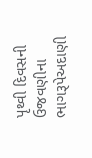પૃથ્વી દિવસની ઉજવણીના ભાગરૂપેઅદાણી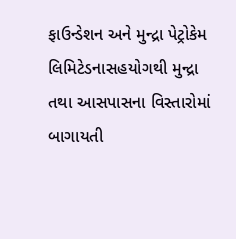ફાઉન્ડેશન અને મુન્દ્રા પેટ્રોકેમ લિમિટેડનાસહયોગથી મુન્દ્રા તથા આસપાસના વિસ્તારોમાં બાગાયતી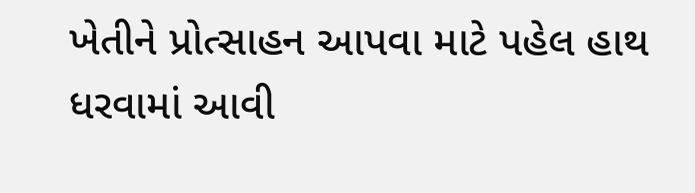ખેતીને પ્રોત્સાહન આપવા માટે પહેલ હાથ ધરવામાં આવી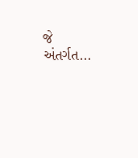જે અંતર્ગત...